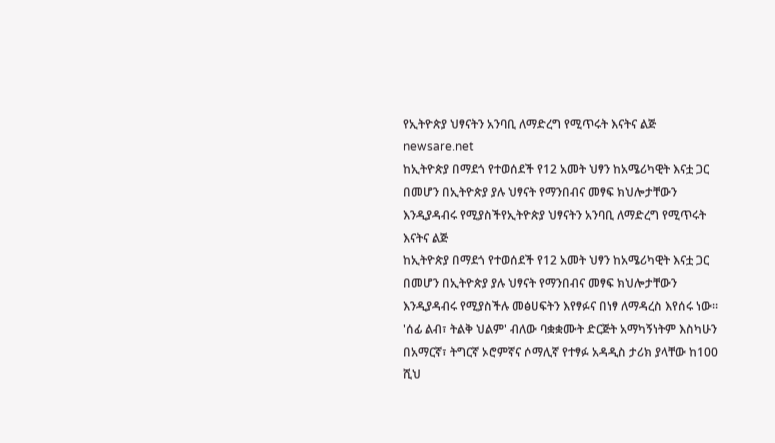የኢትዮጵያ ህፃናትን አንባቢ ለማድረግ የሚጥሩት እናትና ልጅ
newsare.net
ከኢትዮጵያ በማደጎ የተወሰደች የ12 አመት ህፃን ከአሜሪካዊት እናቷ ጋር በመሆን በኢትዮጵያ ያሉ ህፃናት የማንበብና መፃፍ ክህሎታቸውን እንዲያዳብሩ የሚያስችየኢትዮጵያ ህፃናትን አንባቢ ለማድረግ የሚጥሩት እናትና ልጅ
ከኢትዮጵያ በማደጎ የተወሰደች የ12 አመት ህፃን ከአሜሪካዊት እናቷ ጋር በመሆን በኢትዮጵያ ያሉ ህፃናት የማንበብና መፃፍ ክህሎታቸውን እንዲያዳብሩ የሚያስችሉ መፅሀፍትን እየፃፉና በነፃ ለማዳረስ እየሰሩ ነው። 'ሰፊ ልብ፣ ትልቅ ህልም' ብለው ባቋቋሙት ድርጅት አማካኝነትም እስካሁን በአማርኛ፣ ትግርኛ ኦሮምኛና ሶማሊኛ የተፃፉ አዳዲስ ታሪክ ያላቸው ከ100 ሺህ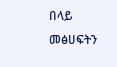በላይ መፅሀፍትን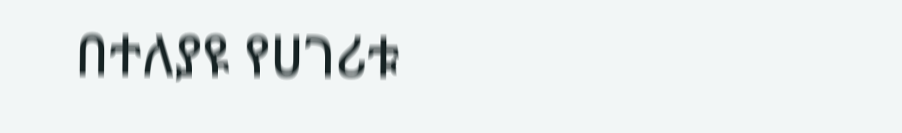በተለያዩ የሀገሪቱ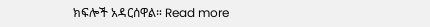ክፍሎች አዳርሰዋል። Read more